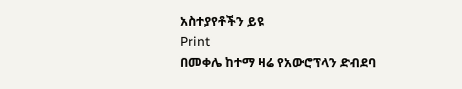አስተያየቶችን ይዩ
Print
በመቀሌ ከተማ ዛሬ የአውሮፕላን ድብደባ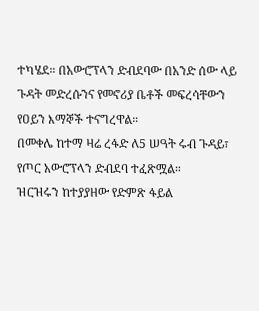ተካሄደ። በአውሮፕላን ድብደባው በአንድ ሰው ላይ ጉዳት መድረሱንና የመኖሪያ ቤቶች መፍረሳቸውን የዐይን እማኞች ተናግረዋል።
በመቀሌ ከተማ ዛሬ ረፋድ ለ5 ሠዓት ሩብ ጉዳይ፣ የጦር አውሮፕላን ድብደባ ተፈጽሟል።
ዝርዝሩን ከተያያዘው የድምጽ ፋይል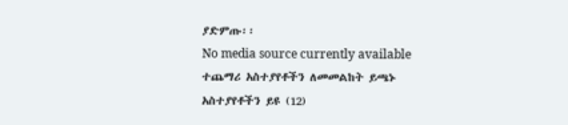ያድምጡ፡፡
No media source currently available
ተጨማሪ አስተያየቶችን ለመመልከት ይጫኑ
አስተያየቶችን ይዩ (12)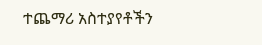ተጨማሪ አስተያየቶችን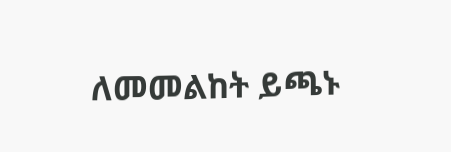ለመመልከት ይጫኑ